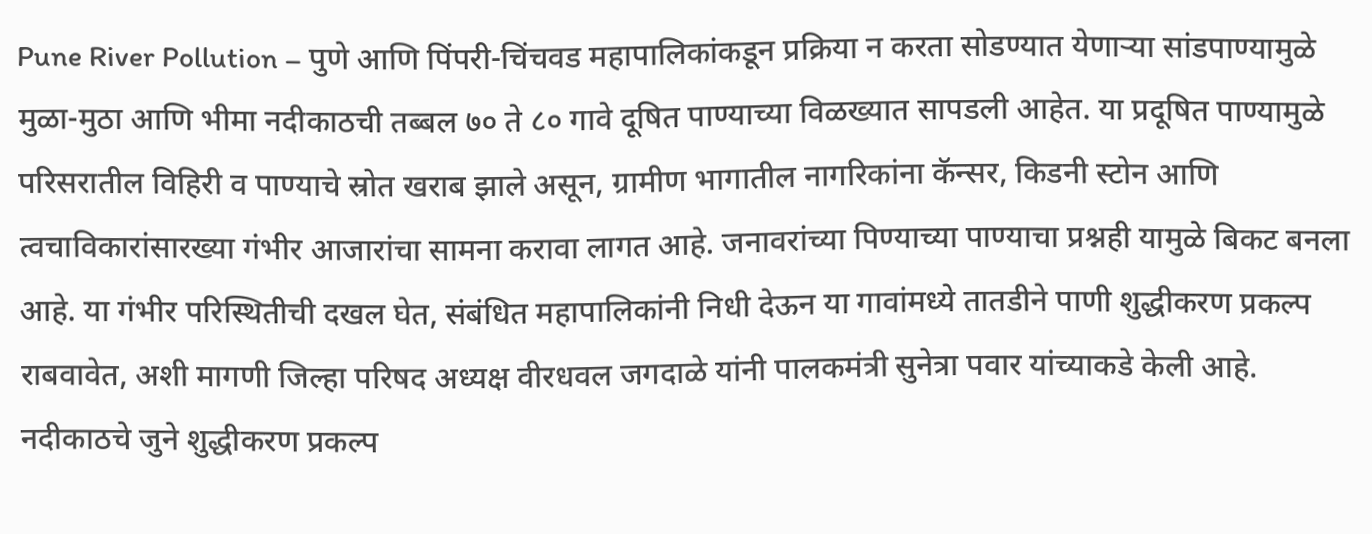Pune River Pollution – पुणे आणि पिंपरी-चिंचवड महापालिकांकडून प्रक्रिया न करता सोडण्यात येणाऱ्या सांडपाण्यामुळे मुळा-मुठा आणि भीमा नदीकाठची तब्बल ७० ते ८० गावे दूषित पाण्याच्या विळख्यात सापडली आहेत. या प्रदूषित पाण्यामुळे परिसरातील विहिरी व पाण्याचे स्रोत खराब झाले असून, ग्रामीण भागातील नागरिकांना कॅन्सर, किडनी स्टोन आणि त्वचाविकारांसारख्या गंभीर आजारांचा सामना करावा लागत आहे. जनावरांच्या पिण्याच्या पाण्याचा प्रश्नही यामुळे बिकट बनला आहे. या गंभीर परिस्थितीची दखल घेत, संबंधित महापालिकांनी निधी देऊन या गावांमध्ये तातडीने पाणी शुद्धीकरण प्रकल्प राबवावेत, अशी मागणी जिल्हा परिषद अध्यक्ष वीरधवल जगदाळे यांनी पालकमंत्री सुनेत्रा पवार यांच्याकडे केली आहे. नदीकाठचे जुने शुद्धीकरण प्रकल्प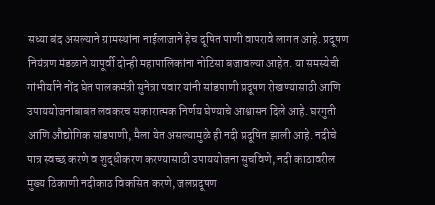सध्या बंद असल्याने ग्रामस्थांना नाईलाजाने हेच दूषित पाणी वापरावे लागत आहे. प्रदूषण नियंत्रण मंडळाने यापूर्वी दोन्ही महापालिकांना नोटिसा बजावल्या आहेत. या समस्येची गांभीर्याने नोंद घेत पालकमंत्री सुनेत्रा पवार यांनी सांडपाणी प्रदूषण रोखण्यासाठी आणि उपाययोजनांबाबत लवकरच सकारात्मक निर्णय घेण्याचे आश्वासन दिले आहे. घरगुती आणि औद्योगिक सांडपाणी, मैला येत असल्यामुळे ही नदी प्रदूषित झाली आहे. नदीचे पात्र स्वच्छ करणे व शुद्धीकरण करण्यासाठी उपाययोजना सुचविणे, नदी काठावरील मुख्य ठिकाणी नदीकाठ विकसित करणे, जलप्रदूषण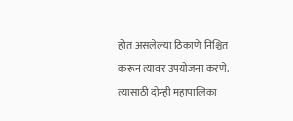होत असलेल्या ठिकाणे निश्चित करून त्यावर उपयोजना करणे. त्यासाठी दोन्ही महापालिका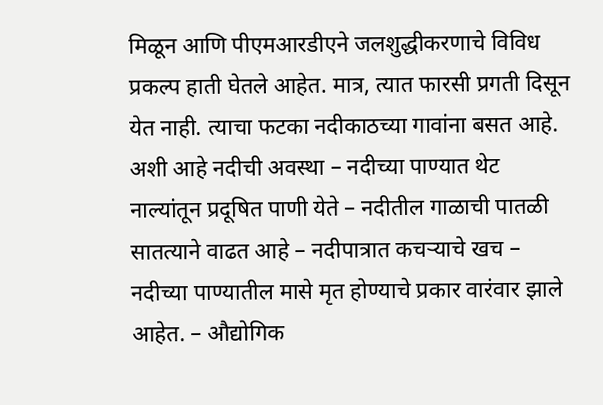मिळून आणि पीएमआरडीएने जलशुद्धीकरणाचे विविध प्रकल्प हाती घेतले आहेत. मात्र, त्यात फारसी प्रगती दिसून येत नाही. त्याचा फटका नदीकाठच्या गावांना बसत आहे. अशी आहे नदीची अवस्था – नदीच्या पाण्यात थेट नाल्यांतून प्रदूषित पाणी येते – नदीतील गाळाची पातळी सातत्याने वाढत आहे – नदीपात्रात कचऱ्याचे खच – नदीच्या पाण्यातील मासे मृत होण्याचे प्रकार वारंवार झाले आहेत. – औद्योगिक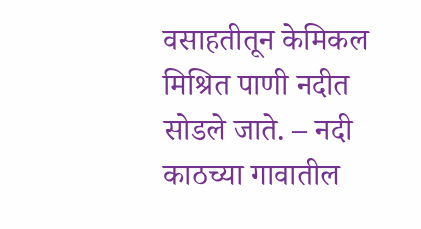वसाहतीतून केमिकल मिश्रित पाणी नदीत सोडले जाते. – नदी काठच्या गावातील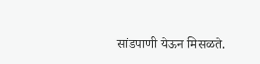सांडपाणी येऊन मिसळते.